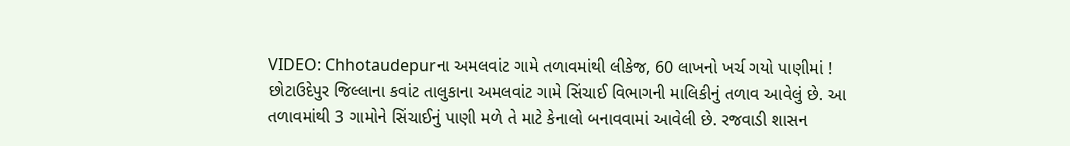VIDEO: Chhotaudepurના અમલવાંટ ગામે તળાવમાંથી લીકેજ, 60 લાખનો ખર્ચ ગયો પાણીમાં !
છોટાઉદેપુર જિલ્લાના કવાંટ તાલુકાના અમલવાંટ ગામે સિંચાઈ વિભાગની માલિકીનું તળાવ આવેલું છે. આ તળાવમાંથી 3 ગામોને સિંચાઈનું પાણી મળે તે માટે કેનાલો બનાવવામાં આવેલી છે. રજવાડી શાસન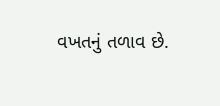વખતનું તળાવ છે.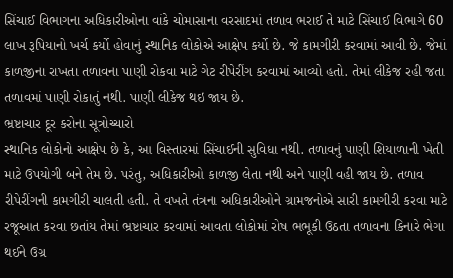સિંચાઈ વિભાગના અધિકારીઓના વાંકે ચોમાસાના વરસાદમાં તળાવ ભરાઈ તે માટે સિંચાઈ વિભાગે 60 લાખ રૂપિયાનો ખર્ચ કર્યો હોવાનું સ્થાનિક લોકોએ આક્ષેપ કર્યો છે. જે કામગીરી કરવામાં આવી છે. જેમાં કાળજીના રાખતા તળાવના પાણી રોકવા માટે ગેટ રીપેરીંગ કરવામાં આવ્યો હતો. તેમાં લીકેજ રહી જતા તળાવમાં પાણી રોકાતું નથી. પાણી લીકેજ થઇ જાય છે.
ભ્રષ્ટાચાર દૂર કરોના સૂત્રોચ્ચારો
સ્થાનિક લોકોનો આક્ષેપ છે કે, આ વિસ્તારમાં સિંચાઈની સુવિધા નથી. તળાવનું પાણી શિયાળાની ખેતી માટે ઉપયોગી બને તેમ છે. પરંતુ, અધિકારીઓ કાળજી લેતા નથી અને પાણી વહી જાય છે. તળાવ રીપેરીંગની કામગીરી ચાલતી હતી. તે વખતે તંત્રના અધિકારીઓને ગ્રામજનોએ સારી કામગીરી કરવા માટે રજૂઆત કરવા છતાંય તેમાં ભ્રષ્ટાચાર કરવામાં આવતા લોકોમાં રોષ ભભૂકી ઉઠતા તળાવના કિનારે ભેગા થઈને ઉગ્ર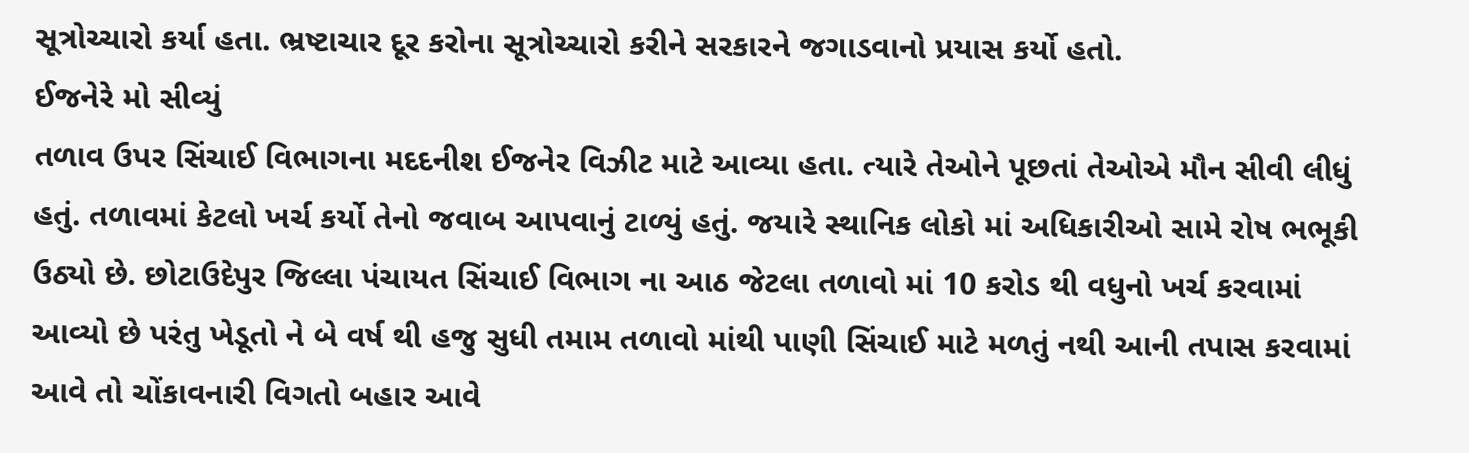સૂત્રોચ્ચારો કર્યા હતા. ભ્રષ્ટાચાર દૂર કરોના સૂત્રોચ્ચારો કરીને સરકારને જગાડવાનો પ્રયાસ કર્યો હતો.
ઈજનેરે મો સીવ્યું
તળાવ ઉપર સિંચાઈ વિભાગના મદદનીશ ઈજનેર વિઝીટ માટે આવ્યા હતા. ત્યારે તેઓને પૂછતાં તેઓએ મૌન સીવી લીધું હતું. તળાવમાં કેટલો ખર્ચ કર્યો તેનો જવાબ આપવાનું ટાળ્યું હતું. જયારે સ્થાનિક લોકો માં અધિકારીઓ સામે રોષ ભભૂકી ઉઠ્યો છે. છોટાઉદેપુર જિલ્લા પંચાયત સિંચાઈ વિભાગ ના આઠ જેટલા તળાવો માં 10 કરોડ થી વધુનો ખર્ચ કરવામાં આવ્યો છે પરંતુ ખેડૂતો ને બે વર્ષ થી હજુ સુધી તમામ તળાવો માંથી પાણી સિંચાઈ માટે મળતું નથી આની તપાસ કરવામાં આવે તો ચોંકાવનારી વિગતો બહાર આવે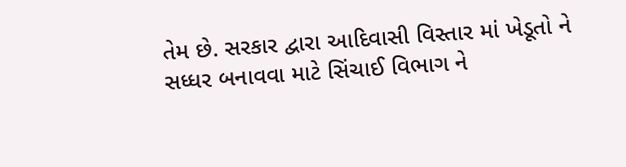તેમ છે. સરકાર દ્વારા આદિવાસી વિસ્તાર માં ખેડૂતો ને સધ્ધર બનાવવા માટે સિંચાઈ વિભાગ ને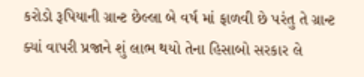કરોડો રૂપિયાની ગ્રાન્ટ છેલ્લા બે વર્ષ માં ફાળવી છે પરંતુ તે ગ્રાન્ટ ક્યાં વાપરી પ્રજાને શું લાભ થયો તેના હિસાબો સરકાર લે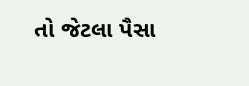તો જેટલા પૈસા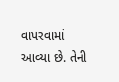વાપરવામાં આવ્યા છે. તેની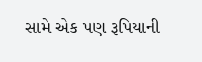સામે એક પણ રૂપિયાની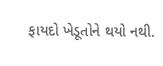ફાયદો ખેડૂતોને થયો નથી.